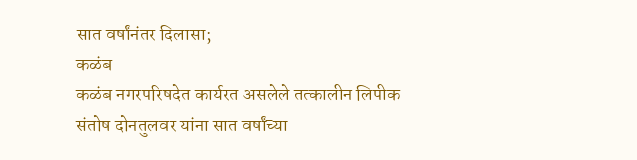सात वर्षांनंतर दिलासा;
कळंब
कळंब नगरपरिषदेत कार्यरत असलेले तत्कालीन लिपीक संतोष दोनतुलवर यांना सात वर्षांच्या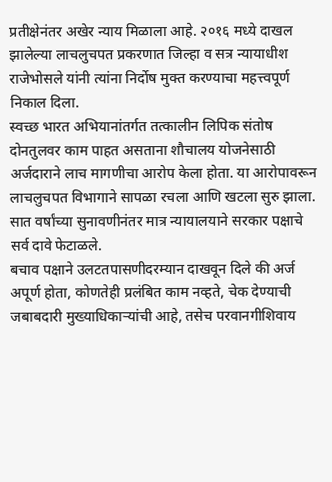प्रतीक्षेनंतर अखेर न्याय मिळाला आहे. २०१६ मध्ये दाखल झालेल्या लाचलुचपत प्रकरणात जिल्हा व सत्र न्यायाधीश राजेभोसले यांनी त्यांना निर्दोष मुक्त करण्याचा महत्त्वपूर्ण निकाल दिला.
स्वच्छ भारत अभियानांतर्गत तत्कालीन लिपिक संतोष दोनतुलवर काम पाहत असताना शौचालय योजनेसाठी अर्जदाराने लाच मागणीचा आरोप केला होता. या आरोपावरून लाचलुचपत विभागाने सापळा रचला आणि खटला सुरु झाला. सात वर्षांच्या सुनावणीनंतर मात्र न्यायालयाने सरकार पक्षाचे सर्व दावे फेटाळले.
बचाव पक्षाने उलटतपासणीदरम्यान दाखवून दिले की अर्ज अपूर्ण होता, कोणतेही प्रलंबित काम नव्हते, चेक देण्याची जबाबदारी मुख्याधिकाऱ्यांची आहे, तसेच परवानगीशिवाय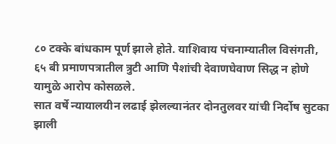८० टक्के बांधकाम पूर्ण झाले होते. याशिवाय पंचनाम्यातील विसंगती, ६५ बी प्रमाणपत्रातील त्रुटी आणि पैशांची देवाणघेवाण सिद्ध न होणे यामुळे आरोप कोसळले.
सात वर्षे न्यायालयीन लढाई झेलल्यानंतर दोनतुलवर यांची निर्दोष सुटका झाली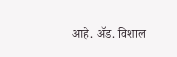आहे. ॲड. विशाल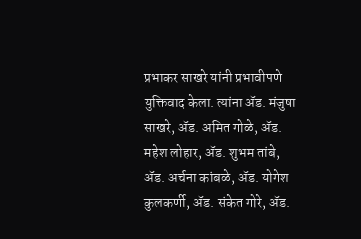प्रभाकर साखरे यांनी प्रभावीपणे युक्तिवाद केला. त्यांना ॲड. मंजुषा साखरे, ॲड. अमित गोळे, ॲड. महेश लोहार, ॲड. शुभम तांबे, ॲड. अर्चना कांबळे, ॲड. योगेश कुलकर्णी, ॲड. संकेत गोरे, ॲड.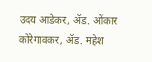उदय आडेकर, ॲड. ओंकार कोरेगावकर, ॲड. महेश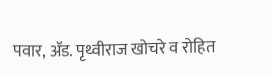पवार, ॲड. पृथ्वीराज खोचरे व रोहित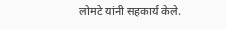लोमटे यांनी सहकार्य केले.